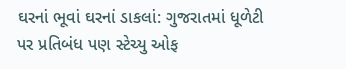ઘરનાં ભૂવાં ઘરનાં ડાકલાં: ગુજરાતમાં ધૂળેટી પર પ્રતિબંધ પણ સ્ટેચ્યુ ઓફ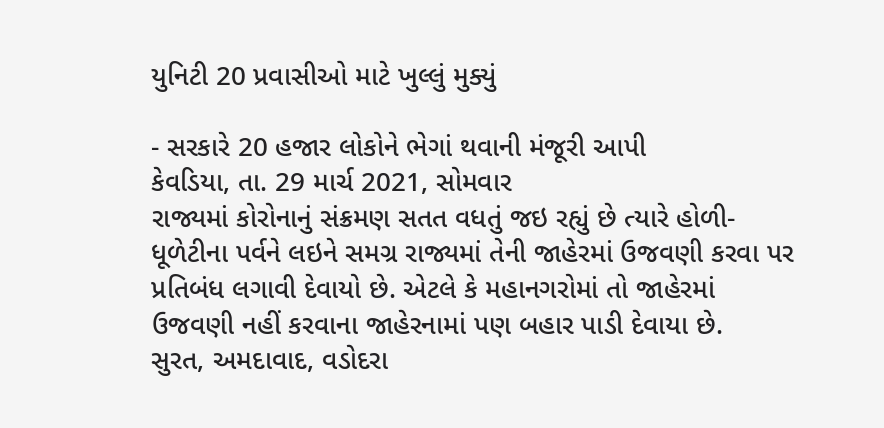યુનિટી 20 પ્રવાસીઓ માટે ખુલ્લું મુક્યું

- સરકારે 20 હજાર લોકોને ભેગાં થવાની મંજૂરી આપી
કેવડિયા, તા. 29 માર્ચ 2021, સોમવાર
રાજ્યમાં કોરોનાનું સંક્રમણ સતત વધતું જઇ રહ્યું છે ત્યારે હોળી-ધૂળેટીના પર્વને લઇને સમગ્ર રાજ્યમાં તેની જાહેરમાં ઉજવણી કરવા પર પ્રતિબંધ લગાવી દેવાયો છે. એટલે કે મહાનગરોમાં તો જાહેરમાં ઉજવણી નહીં કરવાના જાહેરનામાં પણ બહાર પાડી દેવાયા છે.
સુરત, અમદાવાદ, વડોદરા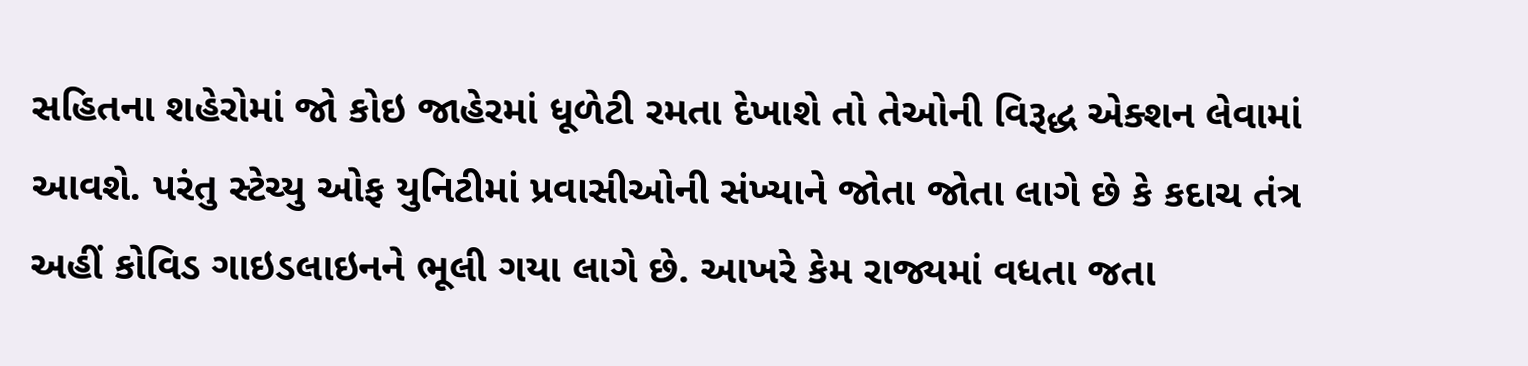સહિતના શહેરોમાં જો કોઇ જાહેરમાં ધૂળેટી રમતા દેખાશે તો તેઓની વિરૂદ્ધ એક્શન લેવામાં આવશે. પરંતુ સ્ટેચ્યુ ઓફ યુનિટીમાં પ્રવાસીઓની સંખ્યાને જોતા જોતા લાગે છે કે કદાચ તંત્ર અહીં કોવિડ ગાઇડલાઇનને ભૂલી ગયા લાગે છે. આખરે કેમ રાજ્યમાં વધતા જતા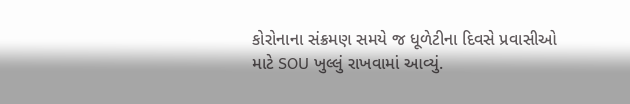કોરોનાના સંક્રમણ સમયે જ ધૂળેટીના દિવસે પ્રવાસીઓ માટે SOU ખુલ્લું રાખવામાં આવ્યું.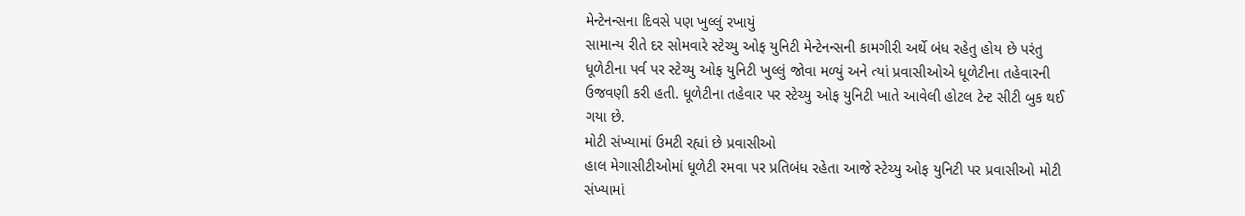મેન્ટેનન્સના દિવસે પણ ખુલ્લું રખાયું
સામાન્ય રીતે દર સોમવારે સ્ટેચ્યુ ઓફ યુનિટી મેન્ટેનન્સની કામગીરી અર્થે બંધ રહેતુ હોય છે પરંતુ ધૂળેટીના પર્વ પર સ્ટેચ્યુ ઓફ યુનિટી ખુલ્લું જોવા મળ્યું અને ત્યાં પ્રવાસીઓએ ધૂળેટીના તહેવારની ઉજવણી કરી હતી. ધૂળેટીના તહેવાર પર સ્ટેચ્યુ ઓફ યુનિટી ખાતે આવેલી હોટલ ટેન્ટ સીટી બુક થઈ ગયા છે.
મોટી સંખ્યામાં ઉમટી રહ્યાં છે પ્રવાસીઓ
હાલ મેગાસીટીઓમાં ધૂળેટી રમવા પર પ્રતિબંધ રહેતા આજે સ્ટેચ્યુ ઓફ યુનિટી પર પ્રવાસીઓ મોટી સંખ્યામાં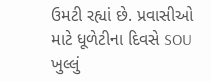ઉમટી રહ્યાં છે. પ્રવાસીઓ માટે ધૂળેટીના દિવસે SOU ખુલ્લું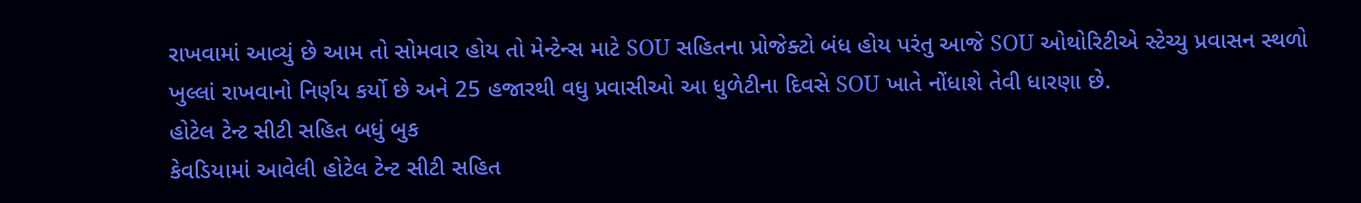રાખવામાં આવ્યું છે આમ તો સોમવાર હોય તો મેન્ટેન્સ માટે SOU સહિતના પ્રોજેક્ટો બંધ હોય પરંતુ આજે SOU ઓથોરિટીએ સ્ટેચ્યુ પ્રવાસન સ્થળો ખુલ્લાં રાખવાનો નિર્ણય કર્યો છે અને 25 હજારથી વધુ પ્રવાસીઓ આ ધુળેટીના દિવસે SOU ખાતે નોંધાશે તેવી ધારણા છે.
હોટેલ ટેન્ટ સીટી સહિત બધું બુક
કેવડિયામાં આવેલી હોટેલ ટેન્ટ સીટી સહિત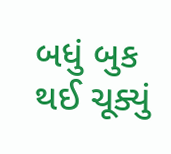બધું બુક થઈ ચૂક્યું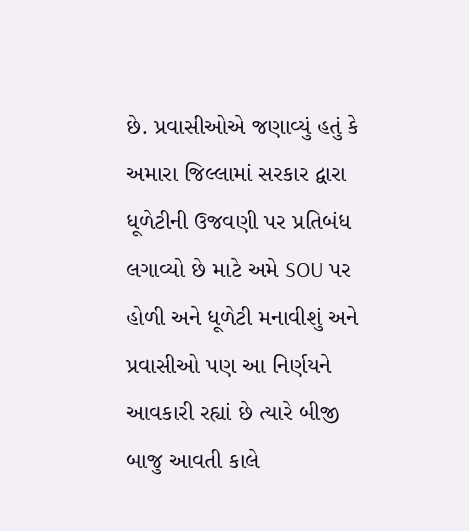છે. પ્રવાસીઓએ જણાવ્યું હતું કે અમારા જિલ્લામાં સરકાર દ્વારા ધૂળેટીની ઉજવણી પર પ્રતિબંધ લગાવ્યો છે માટે અમે SOU પર હોળી અને ધૂળેટી મનાવીશું અને પ્રવાસીઓ પણ આ નિર્ણયને આવકારી રહ્યાં છે ત્યારે બીજી બાજુ આવતી કાલે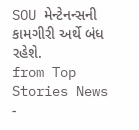SOU મેન્ટેનન્સની કામગીરી અર્થે બંધ રહેશે.
from Top Stories News -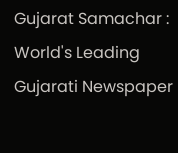Gujarat Samachar : World's Leading Gujarati Newspaper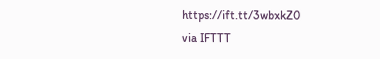https://ift.tt/3wbxkZ0
via IFTTT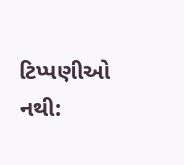ટિપ્પણીઓ નથી: